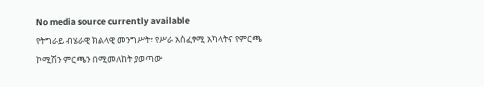No media source currently available
የትግራይ ብሄራዊ ክልላዊ መንግሥት፣ የሥራ አስፈፃሚ አካላትና የምርጫ ኮሚሽን ምርጫን በሚመለከት ያወጣው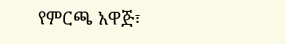የምርጫ አዋጅ፣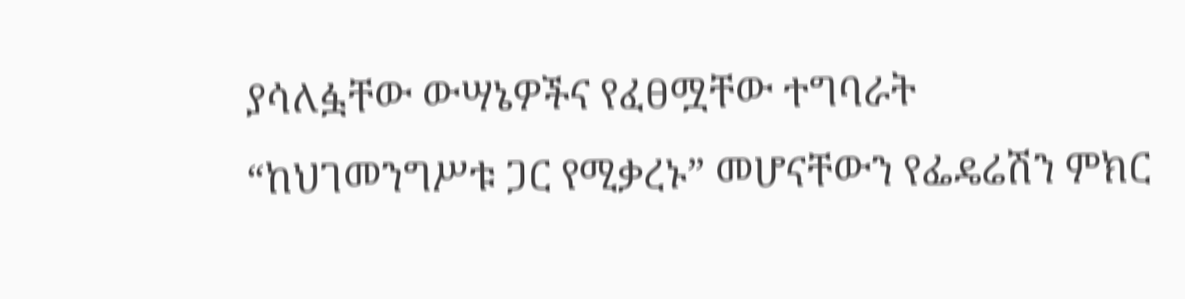ያሳለፏቸው ውሣኔዎችና የፈፀሟቸው ተግባራት “ከህገመንግሥቱ ጋር የሚቃረኑ” መሆናቸውን የፌዴሬሽን ምክር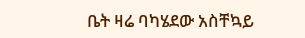ቤት ዛሬ ባካሄደው አስቸኳይ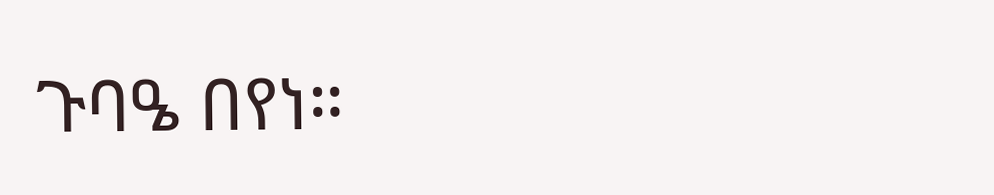ጉባዔ በየነ።